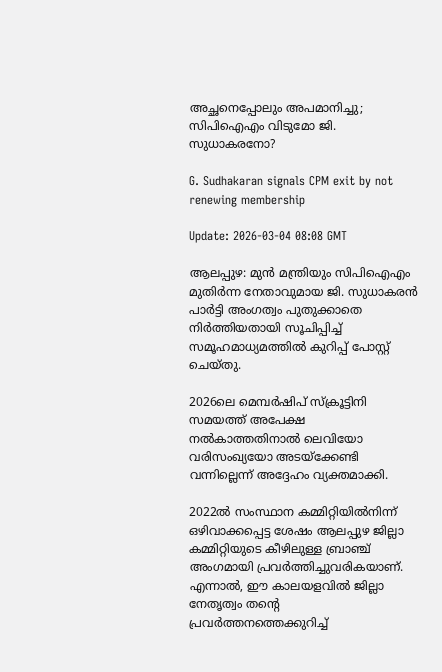അച്ഛനെപ്പോലും അപമാനിച്ചു; സിപിഐഎം വിടുമോ ജി. സുധാകരനോ?

G. Sudhakaran signals CPM exit by not renewing membership

Update: 2026-03-04 08:08 GMT

ആലപ്പുഴ: മുൻ മന്ത്രിയും സിപിഐഎം മുതിർന്ന നേതാവുമായ ജി. സുധാകരൻ പാർട്ടി അംഗത്വം പുതുക്കാതെ നിർത്തിയതായി സൂചിപ്പിച്ച് സമൂഹമാധ്യമത്തിൽ കുറിപ്പ് പോസ്റ്റ് ചെയ്തു.

2026ലെ മെമ്പർഷിപ് സ്ക്രൂട്ടിനി സമയത്ത് അപേക്ഷ നൽകാത്തതിനാൽ ലെവിയോ വരിസംഖ്യയോ അടയ്ക്കേണ്ടി വന്നില്ലെന്ന് അദ്ദേഹം വ്യക്തമാക്കി.

2022ൽ സംസ്ഥാന കമ്മിറ്റിയിൽനിന്ന് ഒഴിവാക്കപ്പെട്ട ശേഷം ആലപ്പുഴ ജില്ലാ കമ്മിറ്റിയുടെ കീഴിലുള്ള ബ്രാഞ്ച് അംഗമായി പ്രവർത്തിച്ചുവരികയാണ്. എന്നാൽ, ഈ കാലയളവിൽ ജില്ലാ നേതൃത്വം തന്റെ പ്രവർത്തനത്തെക്കുറിച്ച്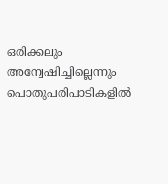ഒരിക്കലും അന്വേഷിച്ചില്ലെന്നും പൊതുപരിപാടികളിൽ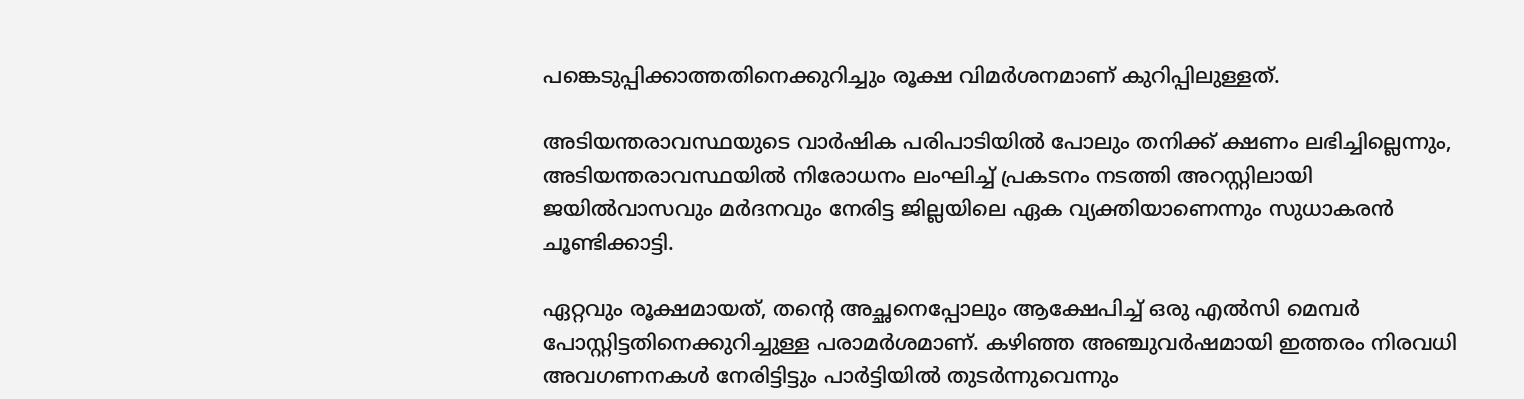പങ്കെടുപ്പിക്കാത്തതിനെക്കുറിച്ചും രൂക്ഷ വിമർശനമാണ് കുറിപ്പിലുള്ളത്.

അടിയന്തരാവസ്ഥയുടെ വാർഷിക പരിപാടിയിൽ പോലും തനിക്ക് ക്ഷണം ലഭിച്ചില്ലെന്നും, അടിയന്തരാവസ്ഥയിൽ നിരോധനം ലംഘിച്ച് പ്രകടനം നടത്തി അറസ്റ്റിലായി ജയിൽവാസവും മർദനവും നേരിട്ട ജില്ലയിലെ ഏക വ്യക്തിയാണെന്നും സുധാകരൻ ചൂണ്ടിക്കാട്ടി.

ഏറ്റവും രൂക്ഷമായത്, തന്റെ അച്ഛനെപ്പോലും ആക്ഷേപിച്ച് ഒരു എൽസി മെമ്പർ പോസ്റ്റിട്ടതിനെക്കുറിച്ചുള്ള പരാമർശമാണ്. കഴിഞ്ഞ അഞ്ചുവർഷമായി ഇത്തരം നിരവധി അവഗണനകൾ നേരിട്ടിട്ടും പാർട്ടിയിൽ തുടർന്നുവെന്നും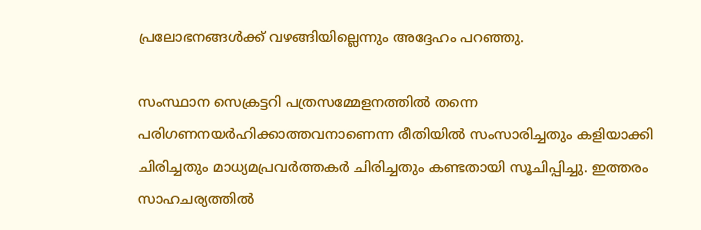പ്രലോഭനങ്ങൾക്ക് വഴങ്ങിയില്ലെന്നും അദ്ദേഹം പറഞ്ഞു.

സംസ്ഥാന സെക്രട്ടറി പത്രസമ്മേളനത്തിൽ തന്നെ പരിഗണനയർഹിക്കാത്തവനാണെന്ന രീതിയിൽ സംസാരിച്ചതും കളിയാക്കി ചിരിച്ചതും മാധ്യമപ്രവർത്തകർ ചിരിച്ചതും കണ്ടതായി സൂചിപ്പിച്ചു. ഇത്തരം സാഹചര്യത്തിൽ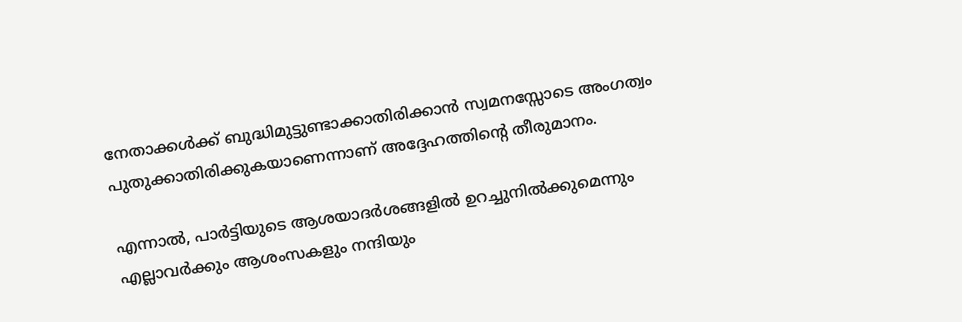നേതാക്കൾക്ക് ബുദ്ധിമുട്ടുണ്ടാക്കാതിരിക്കാൻ സ്വമനസ്സോടെ അംഗത്വം പുതുക്കാതിരിക്കുകയാണെന്നാണ് അദ്ദേഹത്തിന്റെ തീരുമാനം.

എന്നാൽ, പാർട്ടിയുടെ ആശയാദർശങ്ങളിൽ ഉറച്ചുനിൽക്കുമെന്നും എല്ലാവർക്കും ആശംസകളും നന്ദിയും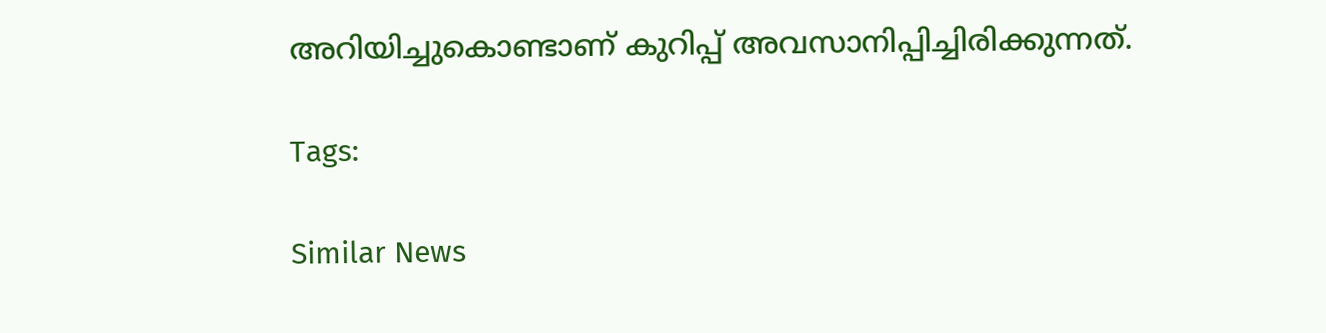അറിയിച്ചുകൊണ്ടാണ് കുറിപ്പ് അവസാനിപ്പിച്ചിരിക്കുന്നത്.

Tags:

Similar News